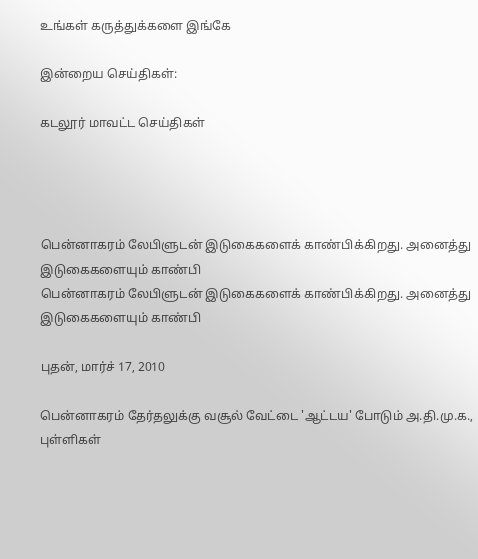உங்கள் கருத்துக்களை இங்கே

இன்றைய செய்திகள்:

கடலூர் மாவட்ட செய்திகள்




பென்னாகரம் லேபிளுடன் இடுகைகளைக் காண்பிக்கிறது. அனைத்து இடுகைகளையும் காண்பி
பென்னாகரம் லேபிளுடன் இடுகைகளைக் காண்பிக்கிறது. அனைத்து இடுகைகளையும் காண்பி

புதன், மார்ச் 17, 2010

பென்னாகரம் தேர்தலுக்கு வசூல் வேட்டை 'ஆட்டய' போடும் அ.தி.மு.க., புள்ளிகள்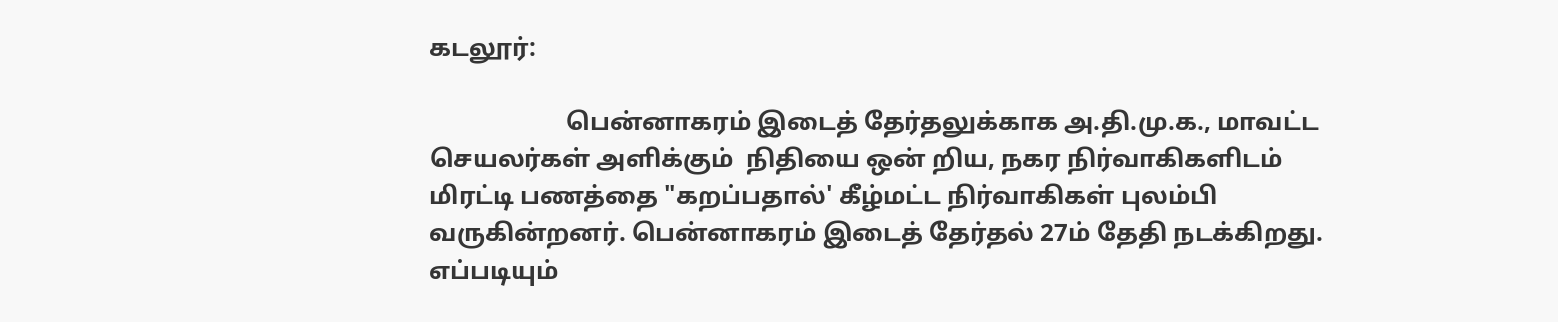கடலூர்:

                      பென்னாகரம் இடைத் தேர்தலுக்காக அ.தி.மு.க., மாவட்ட செயலர்கள் அளிக்கும்  நிதியை ஒன் றிய, நகர நிர்வாகிகளிடம் மிரட்டி பணத்தை "கறப்பதால்' கீழ்மட்ட நிர்வாகிகள் புலம்பி வருகின்றனர். பென்னாகரம் இடைத் தேர்தல் 27ம் தேதி நடக்கிறது. எப்படியும்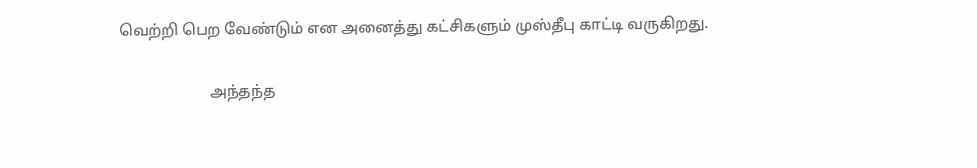வெற்றி பெற வேண்டும் என அனைத்து கட்சிகளும் முஸ்தீபு காட்டி வருகிறது.

                       அந்தந்த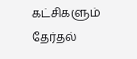கட்சிகளும் தேர்தல்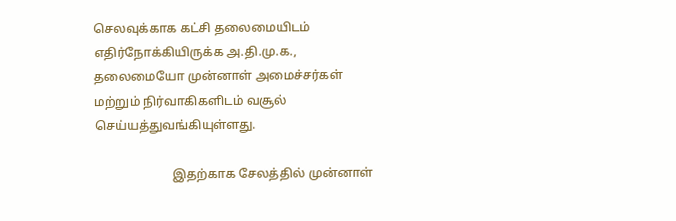செலவுக்காக கட்சி தலைமையிடம் எதிர்நோக்கியிருக்க அ.தி.மு.க., தலைமையோ முன்னாள் அமைச்சர்கள் மற்றும் நிர்வாகிகளிடம் வசூல் செய்யத்துவங்கியுள்ளது.

                         இதற்காக சேலத்தில் முன்னாள்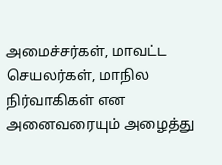அமைச்சர்கள், மாவட்ட செயலர்கள், மாநில நிர்வாகிகள் என அனைவரையும் அழைத்து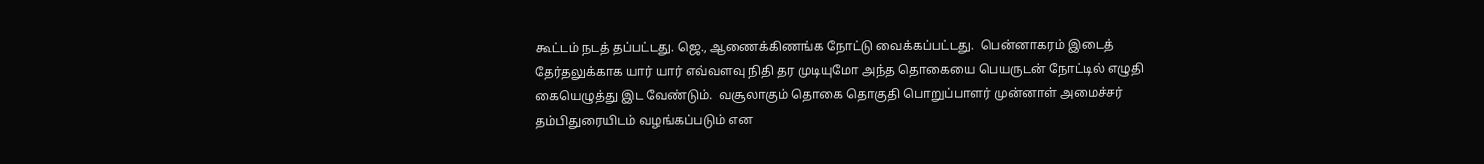கூட்டம் நடத் தப்பட்டது. ஜெ., ஆணைக்கிணங்க நோட்டு வைக்கப்பட்டது.  பென்னாகரம் இடைத் தேர்தலுக்காக யார் யார் எவ்வளவு நிதி தர முடியுமோ அந்த தொகையை பெயருடன் நோட்டில் எழுதி கையெழுத்து இட வேண்டும்.  வசூலாகும் தொகை தொகுதி பொறுப்பாளர் முன்னாள் அமைச்சர் தம்பிதுரையிடம் வழங்கப்படும் என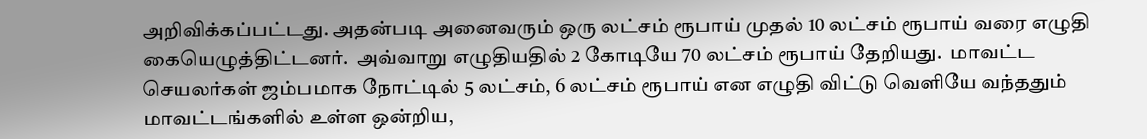அறிவிக்கப்பட்டது. அதன்படி அனைவரும் ஒரு லட்சம் ரூபாய் முதல் 10 லட்சம் ரூபாய் வரை எழுதி கையெழுத்திட்டனர்.  அவ்வாறு எழுதியதில் 2 கோடியே 70 லட்சம் ரூபாய் தேறியது.  மாவட்ட செயலர்கள் ஜம்பமாக நோட்டில் 5 லட்சம், 6 லட்சம் ரூபாய் என எழுதி விட்டு வெளியே வந்ததும் மாவட்டங்களில் உள்ள ஒன்றிய,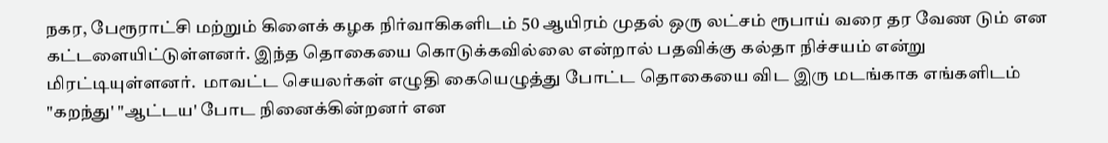நகர, பேரூராட்சி மற்றும் கிளைக் கழக நிர்வாகிகளிடம் 50 ஆயிரம் முதல் ஒரு லட்சம் ரூபாய் வரை தர வேண டும் என  கட்டளையிட்டுள்ளனர். இந்த தொகையை கொடுக்கவில்லை என்றால் பதவிக்கு கல்தா நிச்சயம் என்று மிரட்டியுள்ளனர்.  மாவட்ட செயலர்கள் எழுதி கையெழுத்து போட்ட தொகையை விட இரு மடங்காக எங்களிடம் "கறந்து' "ஆட்டய' போட நினைக்கின்றனர் என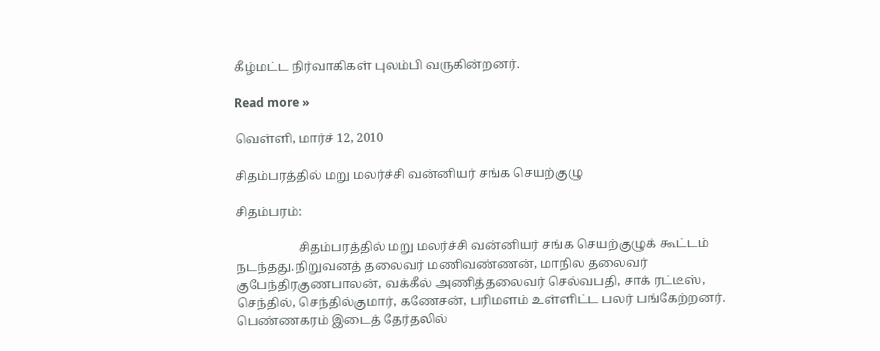கீழ்மட்ட நிர்வாகிகள் புலம்பி வருகின்றனர்.

Read more »

வெள்ளி, மார்ச் 12, 2010

சிதம்பரத்தில் மறு மலர்ச்சி வன்னியர் சங்க செயற்குழு

சிதம்பரம்:

                    சிதம்பரத்தில் மறு மலர்ச்சி வன்னியர் சங்க செயற்குழுக் கூட்டம் நடந்தது.நிறுவனத் தலைவர் மணிவண்ணன், மாநில தலைவர் குபேந்திரகுணபாலன், வக்கீல் அணித்தலைவர் செல்வபதி, சாக் ரட்டீஸ், செந்தில், செந்தில்குமார், கணேசன், பரிமளம் உள்ளிட்ட பலர் பங்கேற்றனர். பெண்ணகரம் இடைத் தேர்தலில்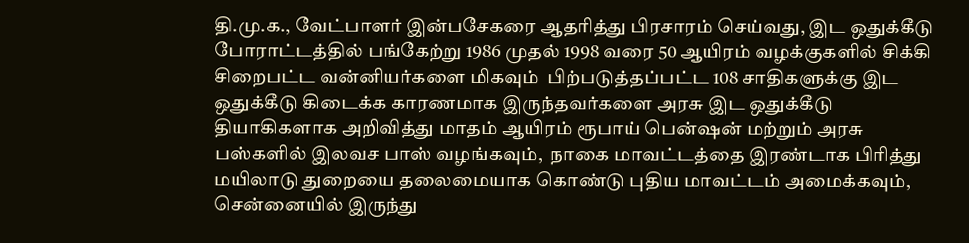தி.மு.க., வேட்பாளர் இன்பசேகரை ஆதரித்து பிரசாரம் செய்வது, இட ஒதுக்கீடு போராட்டத்தில் பங்கேற்று 1986 முதல் 1998 வரை 50 ஆயிரம் வழக்குகளில் சிக்கி சிறைபட்ட வன்னியர்களை மிகவும்  பிற்படுத்தப்பட்ட 108 சாதிகளுக்கு இட ஒதுக்கீடு கிடைக்க காரணமாக இருந்தவர்களை அரசு இட ஒதுக்கீடு தியாகிகளாக அறிவித்து மாதம் ஆயிரம் ரூபாய் பென்ஷன் மற்றும் அரசு பஸ்களில் இலவச பாஸ் வழங்கவும்,  நாகை மாவட்டத்தை இரண்டாக பிரித்து மயிலாடு துறையை தலைமையாக கொண்டு புதிய மாவட்டம் அமைக்கவும், சென்னையில் இருந்து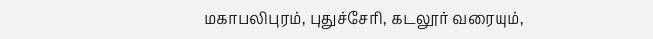மகாபலிபுரம், புதுச்சேரி, கடலூர் வரையும்,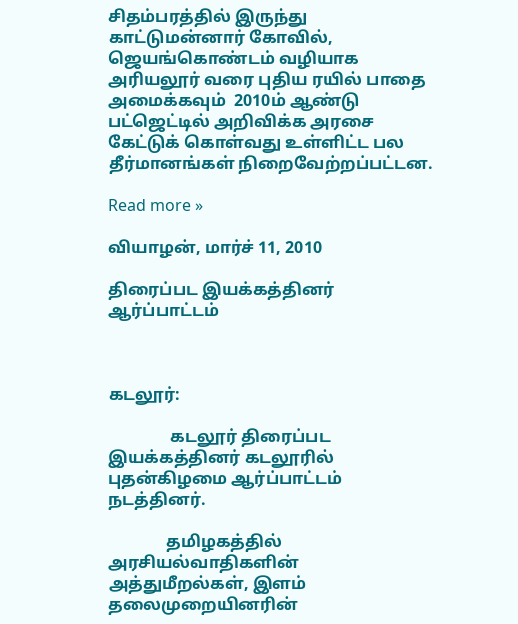சிதம்பரத்தில் இருந்து காட்டுமன்னார் கோவில், ஜெயங்கொண்டம் வழியாக அரியலூர் வரை புதிய ரயில் பாதை அமைக்கவும்  2010ம் ஆண்டு பட்ஜெட்டில் அறிவிக்க அரசை கேட்டுக் கொள்வது உள்ளிட்ட பல தீர்மானங்கள் நிறைவேற்றப்பட்டன.

Read more »

வியாழன், மார்ச் 11, 2010

திரைப்பட இயக்கத்தினர் ஆர்ப்பாட்டம்



கடலூர்:

               கடலூர் திரைப்பட இயக்கத்தினர் கடலூரில் புதன்கிழமை ஆர்ப்பாட்டம்  நடத்தினர்.

              தமிழகத்தில் அரசியல்வாதிகளின் அத்துமீறல்கள், இளம் தலைமுறையினரின்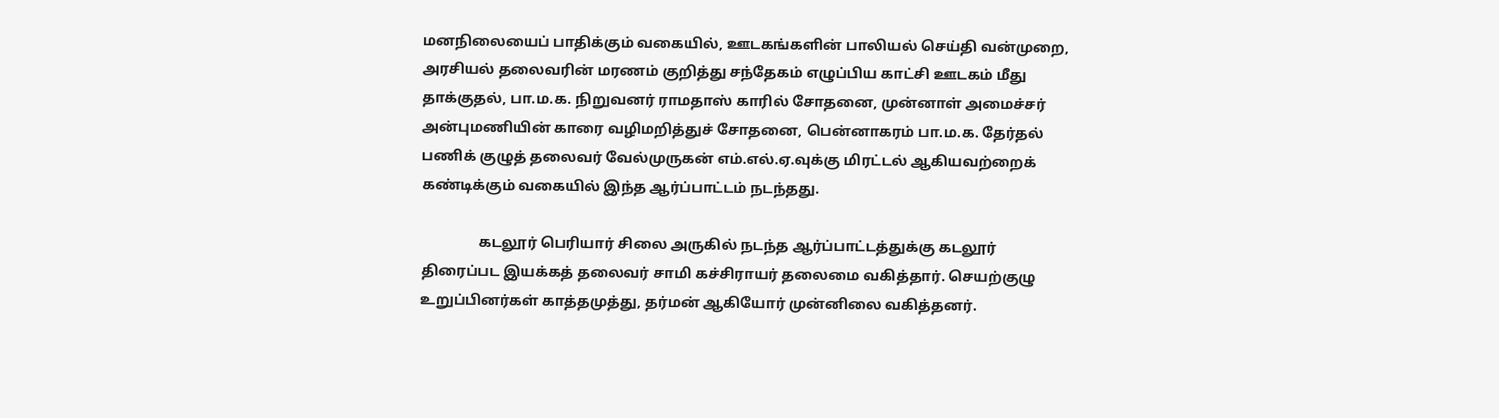மனநிலையைப் பாதிக்கும் வகையில், ஊடகங்களின் பாலியல் செய்தி வன்முறை, அரசியல் தலைவரின் மரணம் குறித்து சந்தேகம் எழுப்பிய காட்சி ஊடகம் மீது தாக்குதல், பா.ம.க. நிறுவனர் ராமதாஸ் காரில் சோதனை, முன்னாள் அமைச்சர் அன்புமணியின் காரை வழிமறித்துச் சோதனை, பென்னாகரம் பா.ம.க. தேர்தல் பணிக் குழுத் தலைவர் வேல்முருகன் எம்.எல்.ஏ.வுக்கு மிரட்டல் ஆகியவற்றைக் கண்டிக்கும் வகையில் இந்த ஆர்ப்பாட்டம் நடந்தது.

                கடலூர் பெரியார் சிலை அருகில் நடந்த ஆர்ப்பாட்டத்துக்கு கடலூர் திரைப்பட இயக்கத் தலைவர் சாமி கச்சிராயர் தலைமை வகித்தார். செயற்குழு உறுப்பினர்கள் காத்தமுத்து, தர்மன் ஆகியோர் முன்னிலை வகித்தனர்.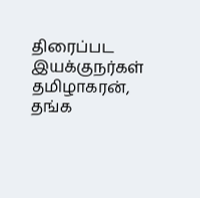திரைப்பட இயக்குநர்கள் தமிழாகரன், தங்க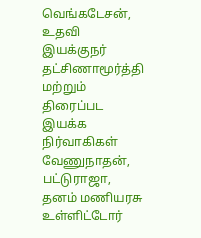வெங்கடேசன், உதவி இயக்குநர் தட்சிணாமூர்த்தி மற்றும் திரைப்பட இயக்க நிர்வாகிகள் வேணுநாதன், பட்டுராஜா, தனம் மணியரசு உள்ளிட்டோர்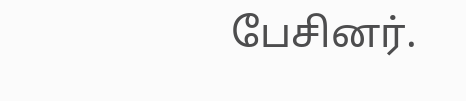பேசினர்.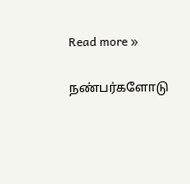Read more »

நண்பர்களோடு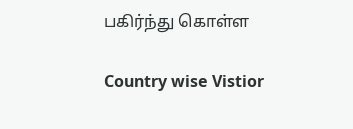பகிர்ந்து கொள்ள

Country wise Vistior